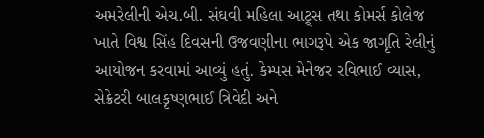અમરેલીની એચ.બી. સંઘવી મહિલા આટ્ર્સ તથા કોમર્સ કોલેજ ખાતે વિશ્વ સિંહ દિવસની ઉજવણીના ભાગરૂપે એક જાગૃતિ રેલીનું આયોજન કરવામાં આવ્યું હતું. કેમ્પસ મેનેજર રવિભાઈ વ્યાસ, સેક્રેટરી બાલકૃષ્ણભાઈ ત્રિવેદી અને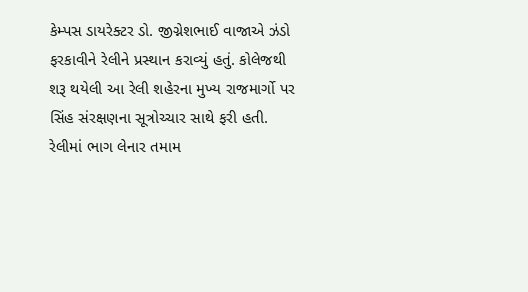કેમ્પસ ડાયરેક્ટર ડો. જીગ્નેશભાઈ વાજાએ ઝંડો ફરકાવીને રેલીને પ્રસ્થાન કરાવ્યું હતું. કોલેજથી શરૂ થયેલી આ રેલી શહેરના મુખ્ય રાજમાર્ગો પર સિંહ સંરક્ષણના સૂત્રોચ્ચાર સાથે ફરી હતી. રેલીમાં ભાગ લેનાર તમામ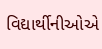વિદ્યાર્થીનીઓએ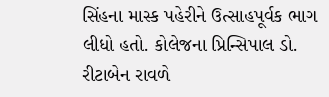સિંહના માસ્ક પહેરીને ઉત્સાહપૂર્વક ભાગ લીધો હતો. કોલેજના પ્રિન્સિપાલ ડો. રીટાબેન રાવળે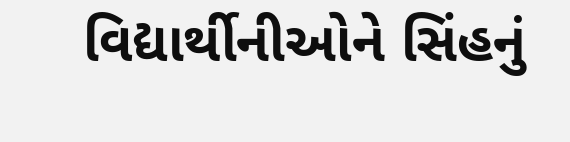વિદ્યાર્થીનીઓને સિંહનું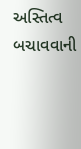અસ્તિત્વ બચાવવાની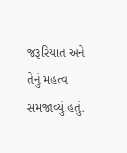જરૂરિયાત અને તેનું મહત્વ સમજાવ્યું હતું.